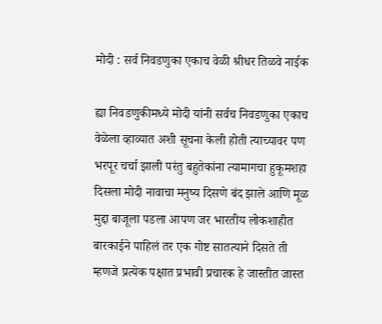मोदी : सर्व निवडणुका एकाच वेळी श्रीधर तिळवे नाईक

ह्या निवडणुकीमध्ये मोदी यांनी सर्वच निवडणुका एकाच वेळेला व्हाव्यात अशी सूचना केली होती त्याच्यावर पण भरपूर चर्चा झाली परंतु बहुतेकांना त्यामागचा हुकूमशहा दिसला मोदी नावाचा मनुष्य दिसणे बंद झाले आणि मूळ मुद्दा बाजूला पडला आपण जर भारतीय लोकशाहीत बारकाईने पाहिलं तर एक गोष्ट सातत्याने दिसते ती म्हणजे प्रत्येक पक्षात प्रभावी प्रचारक हे जास्तीत जास्त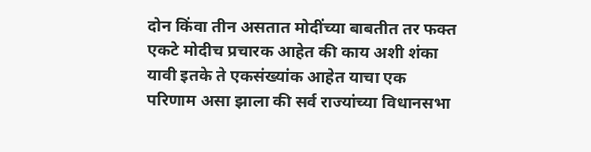दोन किंवा तीन असतात मोदींच्या बाबतीत तर फक्त एकटे मोदीच प्रचारक आहेत की काय अशी शंका यावी इतके ते एकसंख्यांक आहेत याचा एक परिणाम असा झाला की सर्व राज्यांच्या विधानसभा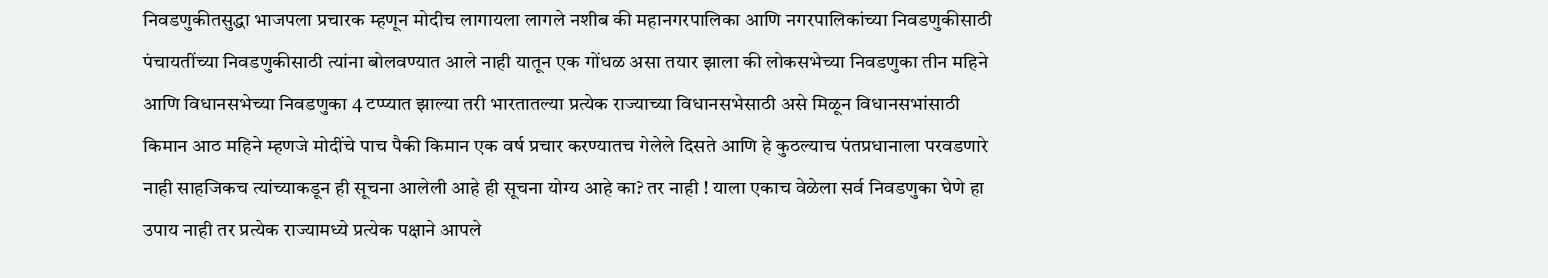निवडणुकीतसुद्धा भाजपला प्रचारक म्हणून मोदीच लागायला लागले नशीब की महानगरपालिका आणि नगरपालिकांच्या निवडणुकीसाठी पंचायतींच्या निवडणुकीसाठी त्यांना बोलवण्यात आले नाही यातून एक गोंधळ असा तयार झाला की लोकसभेच्या निवडणुका तीन महिने आणि विधानसभेच्या निवडणुका 4 टप्प्यात झाल्या तरी भारतातल्या प्रत्येक राज्याच्या विधानसभेसाठी असे मिळून विधानसभांसाठी किमान आठ महिने म्हणजे मोदींचे पाच पैकी किमान एक वर्ष प्रचार करण्यातच गेलेले दिसते आणि हे कुठल्याच पंतप्रधानाला परवडणारे नाही साहजिकच त्यांच्याकडून ही सूचना आलेली आहे ही सूचना योग्य आहे का? तर नाही ! याला एकाच वेळेला सर्व निवडणुका घेणे हा उपाय नाही तर प्रत्येक राज्यामध्ये प्रत्येक पक्षाने आपले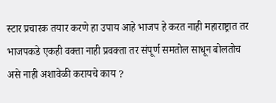स्टार प्रचारक तयार करणे हा उपाय आहे भाजप हे करत नाही महाराष्ट्रात तर भाजपकडे एकही वक्ता नाही प्रवक्ता तर संपूर्ण समतोल साधून बोलतोच असे नाही अशावेळी करायचे काय ?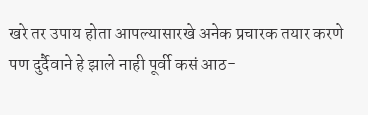खरे तर उपाय होता आपल्यासारखे अनेक प्रचारक तयार करणे पण दुर्दैवाने हे झाले नाही पूर्वी कसं आठ-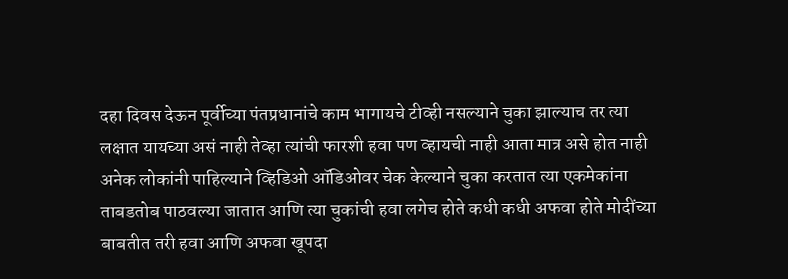दहा दिवस देऊन पूर्वीच्या पंतप्रधानांचे काम भागायचे टीव्ही नसल्याने चुका झाल्याच तर त्या लक्षात यायच्या असं नाही तेव्हा त्यांची फारशी हवा पण व्हायची नाही आता मात्र असे होत नाही अनेक लोकांनी पाहिल्याने व्हिडिओ ऑडिओवर चेक केल्याने चुका करतात त्या एकमेकांना ताबडतोब पाठवल्या जातात आणि त्या चुकांची हवा लगेच होते कधी कधी अफवा होते मोदींच्या बाबतीत तरी हवा आणि अफवा खूपदा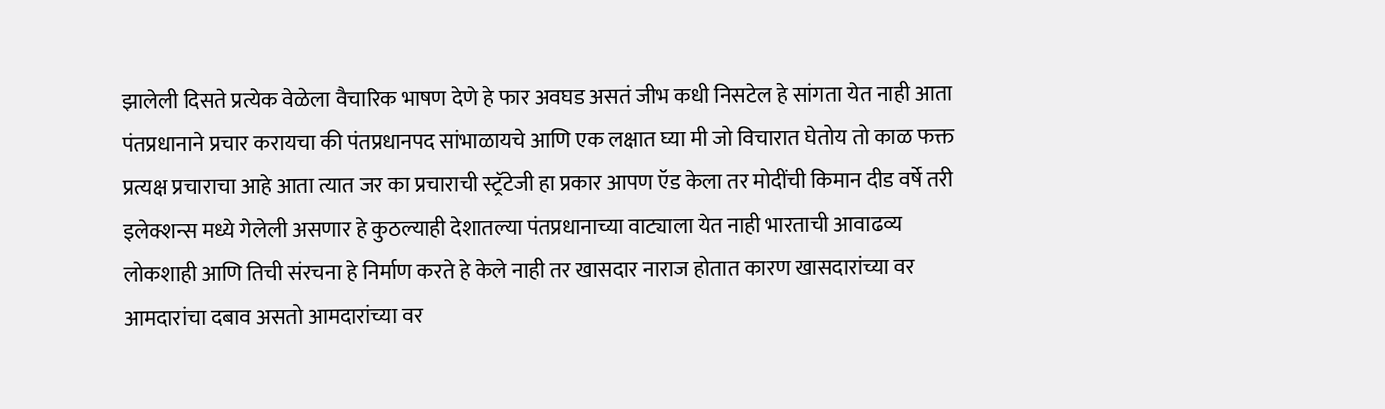झालेली दिसते प्रत्येक वेळेला वैचारिक भाषण देणे हे फार अवघड असतं जीभ कधी निसटेल हे सांगता येत नाही आता पंतप्रधानाने प्रचार करायचा की पंतप्रधानपद सांभाळायचे आणि एक लक्षात घ्या मी जो विचारात घेतोय तो काळ फक्त प्रत्यक्ष प्रचाराचा आहे आता त्यात जर का प्रचाराची स्ट्रॅटेजी हा प्रकार आपण ऍड केला तर मोदींची किमान दीड वर्षे तरी इलेक्शन्स मध्ये गेलेली असणार हे कुठल्याही देशातल्या पंतप्रधानाच्या वाट्याला येत नाही भारताची आवाढव्य लोकशाही आणि तिची संरचना हे निर्माण करते हे केले नाही तर खासदार नाराज होतात कारण खासदारांच्या वर आमदारांचा दबाव असतो आमदारांच्या वर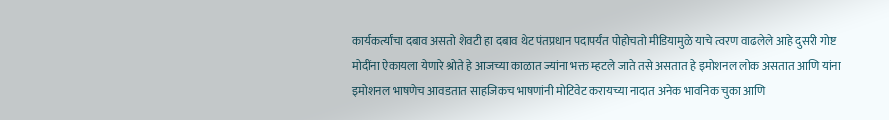कार्यकर्त्यांचा दबाव असतो शेवटी हा दबाव थेट पंतप्रधान पदापर्यंत पोहोचतो मीडियामुळे याचे त्वरण वाढलेले आहे दुसरी गोष्ट मोदींना ऐकायला येणारे श्रोते हे आजच्या काळात ज्यांना भक्त म्हटले जाते तसे असतात हे इमोशनल लोक असतात आणि यांना इमोशनल भाषणेच आवडतात साहजिकच भाषणांनी मोटिवेट करायच्या नादात अनेक भावनिक चुका आणि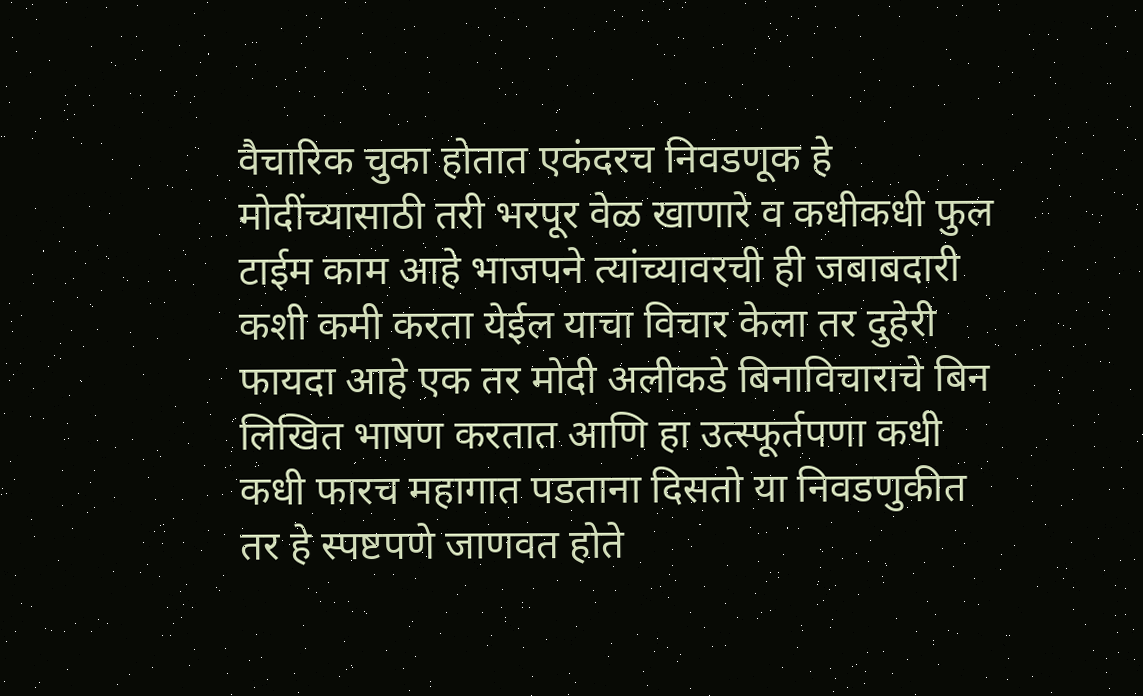वैचारिक चुका होतात एकंदरच निवडणूक हे मोदींच्यासाठी तरी भरपूर वेळ खाणारे व कधीकधी फुल टाईम काम आहे भाजपने त्यांच्यावरची ही जबाबदारी कशी कमी करता येईल याचा विचार केला तर दुहेरी फायदा आहे एक तर मोदी अलीकडे बिनाविचाराचे बिन लिखित भाषण करतात आणि हा उत्स्फूर्तपणा कधी कधी फारच महागात पडताना दिसतो या निवडणुकीत तर हे स्पष्टपणे जाणवत होते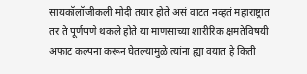सायकॉलॉजीकली मोदी तयार होते असं वाटत नव्हतं महाराष्ट्रात तर ते पूर्णपणे थकले होते या माणसाच्या शारीरिक क्षमतेविषयी अफाट कल्पना करून घेतल्यामुळे त्यांना ह्या वयात हे किती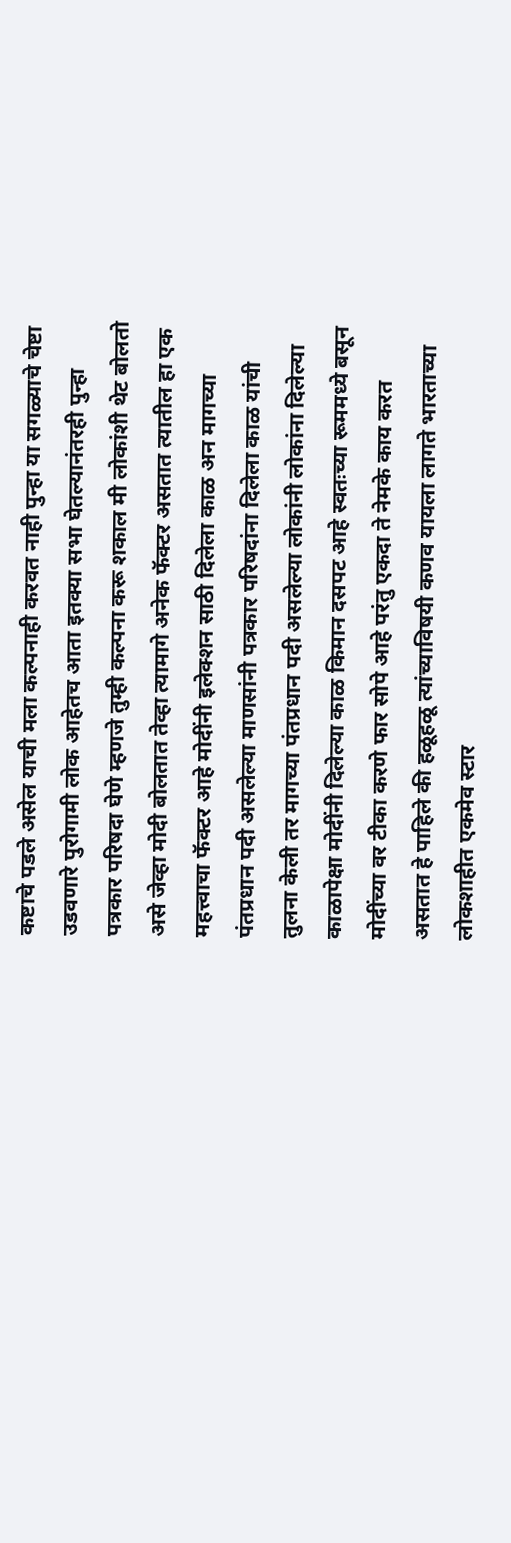कष्टाचे पडले असेल याची मला कल्पनाही करवत नाही पुन्हा या सगळ्याचे चेष्टा उडवणारे पुरोगामी लोक आहेतच आता इतक्या सभा घेतल्यानंतरही पुन्हा पत्रकार परिषदा घेणे म्हणजे तुम्ही कल्पना करू शकाल मी लोकांशी थेट बोलतो असे जेव्हा मोदी बोलतात तेव्हा त्यामागे अनेक फॅक्टर असतात त्यातील हा एक महत्त्वाचा फॅक्टर आहे मोदींनी इलेक्शन साठी दिलेला काळ अन मागच्या पंतप्रधान पदी असलेल्या माणसांनी पत्रकार परिषदांना दिलेला काळ यांची तुलना केली तर मागच्या पंतप्रधान पदी असलेल्या लोकांनी लोकांना दिलेल्या काळापेक्षा मोदींनी दिलेल्या काळ किमान दसपट आहे स्वतःच्या रूममध्ये बसून मोदींच्या वर टीका करणे फार सोपे आहे परंतु एकदा ते नेमके काय करत असतात हे पाहिले की हळूहळू त्यांच्याविषयी कणव यायला लागते भारताच्या लोकशाहीत एकमेव स्टार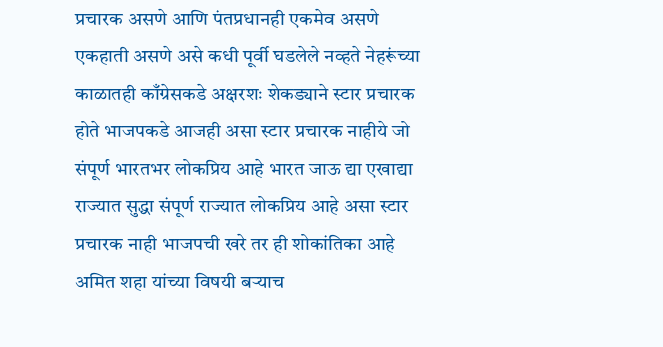प्रचारक असणे आणि पंतप्रधानही एकमेव असणे एकहाती असणे असे कधी पूर्वी घडलेले नव्हते नेहरूंच्या काळातही काँग्रेसकडे अक्षरशः शेकड्याने स्टार प्रचारक होते भाजपकडे आजही असा स्टार प्रचारक नाहीये जो संपूर्ण भारतभर लोकप्रिय आहे भारत जाऊ द्या एखाद्या राज्यात सुद्धा संपूर्ण राज्यात लोकप्रिय आहे असा स्टार प्रचारक नाही भाजपची खरे तर ही शोकांतिका आहे अमित शहा यांच्या विषयी बऱ्याच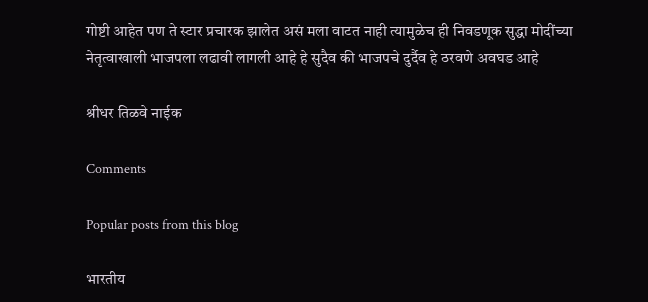गोष्टी आहेत पण ते स्टार प्रचारक झालेत असं मला वाटत नाही त्यामुळेच ही निवडणूक सुद्धा मोदींच्या नेतृत्वाखाली भाजपला लढावी लागली आहे हे सुदैव की भाजपचे दुर्दैव हे ठरवणे अवघड आहे

श्रीधर तिळवे नाईक

Comments

Popular posts from this blog

भारतीय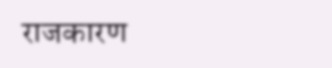राजकारण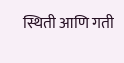स्थिती आणि गती